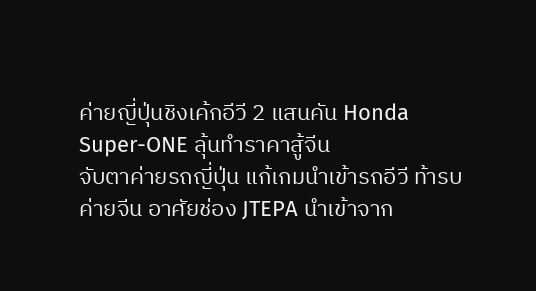ค่ายญี่ปุ่นชิงเค้กอีวี 2 แสนคัน Honda Super-ONE ลุ้นทำราคาสู้จีน
จับตาค่ายรถญี่ปุ่น แก้เกมนำเข้ารถอีวี ท้ารบค่ายจีน อาศัยช่อง JTEPA นำเข้าจาก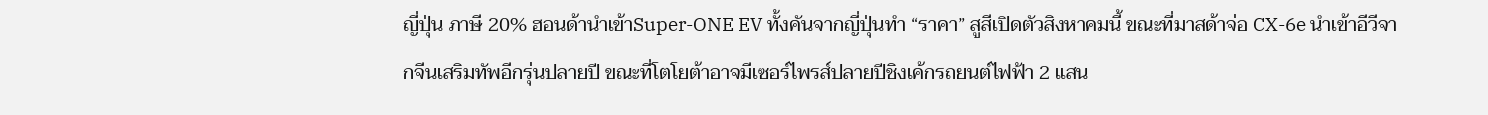ญี่ปุ่น ภาษี 20% ฮอนด้านำเข้าSuper-ONE EV ทั้งคันจากญี่ปุ่นทำ “ราคา” สูสีเปิดตัวสิงหาคมนี้ ขณะที่มาสด้าจ่อ CX-6e นำเข้าอีวีจากจีนเสริมทัพอีกรุ่นปลายปี ขณะที่โตโยต้าอาจมีเซอร์ไพรส์ปลายปีชิงเค้กรถยนต์ไฟฟ้า 2 แสน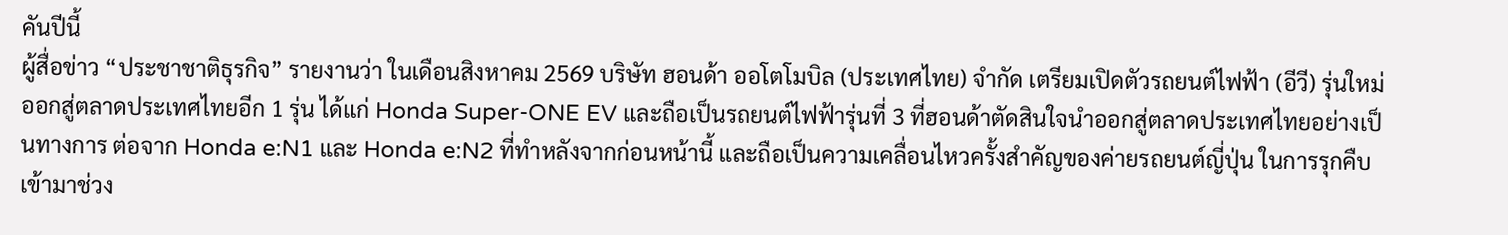คันปีนี้
ผู้สื่อข่าว “ประชาชาติธุรกิจ” รายงานว่า ในเดือนสิงหาคม 2569 บริษัท ฮอนด้า ออโตโมบิล (ประเทศไทย) จำกัด เตรียมเปิดตัวรถยนต์ไฟฟ้า (อีวี) รุ่นใหม่ออกสู่ตลาดประเทศไทยอีก 1 รุ่น ได้แก่ Honda Super-ONE EV และถือเป็นรถยนต์ไฟฟ้ารุ่นที่ 3 ที่ฮอนด้าตัดสินใจนำออกสู่ตลาดประเทศไทยอย่างเป็นทางการ ต่อจาก Honda e:N1 และ Honda e:N2 ที่ทำหลังจากก่อนหน้านี้ และถือเป็นความเคลื่อนไหวครั้งสำคัญของค่ายรถยนต์ญี่ปุ่น ในการรุกคืบเข้ามาช่วง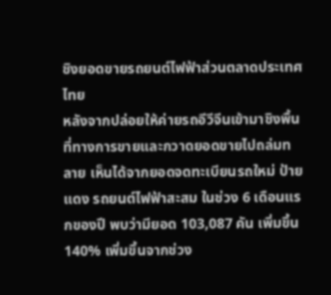ชิงยอดขายรถยนต์ไฟฟ้าส่วนตลาดประเทศไทย
หลังจากปล่อยให้ค่ายรถอีวีจีนเข้ามาชิงพื้นที่ทางการขายและกวาดยอดขายไปถล่มทลาย เห็นได้จากยอดจดทะเบียนรถใหม่ ป้ายแดง รถยนต์ไฟฟ้าสะสม ในช่วง 6 เดือนแรกของปี พบว่ามียอด 103,087 คัน เพิ่มขึ้น 140% เพิ่มขึ้นจากช่วง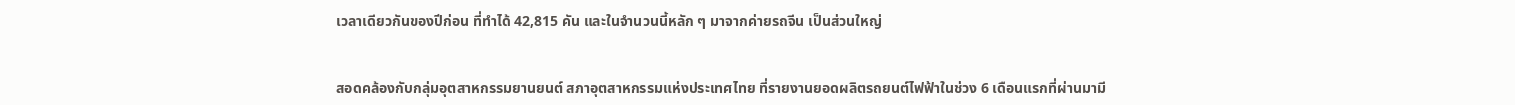เวลาเดียวกันของปีก่อน ที่ทำได้ 42,815 คัน และในจำนวนนี้หลัก ๆ มาจากค่ายรถจีน เป็นส่วนใหญ่


สอดคล้องกับกลุ่มอุตสาหกรรมยานยนต์ สภาอุตสาหกรรมแห่งประเทศไทย ที่รายงานยอดผลิตรถยนต์ไฟฟ้าในช่วง 6 เดือนแรกที่ผ่านมามี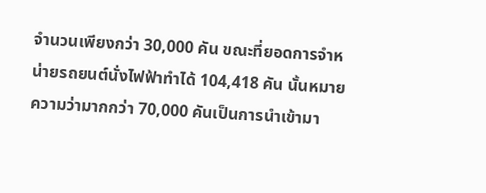จำนวนเพียงกว่า 30,000 คัน ขณะที่ยอดการจำหน่ายรถยนต์นั่งไฟฟ้าทำได้ 104,418 คัน นั้นหมายความว่ามากกว่า 70,000 คันเป็นการนำเข้ามา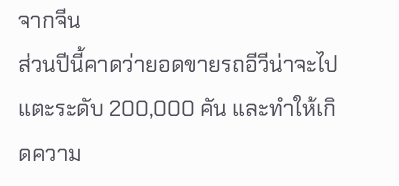จากจีน
ส่วนปีนี้คาดว่ายอดขายรถอีวีน่าจะไปแตะระดับ 200,000 คัน และทำให้เกิดความ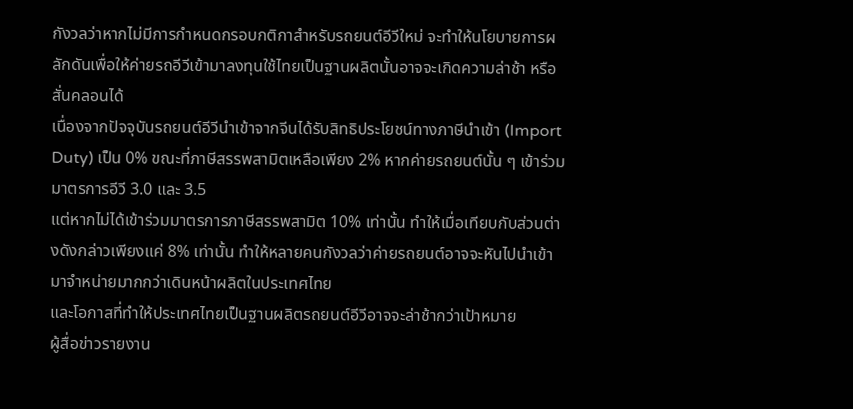กังวลว่าหากไม่มีการกำหนดกรอบกติกาสำหรับรถยนต์อีวีใหม่ จะทำให้นโยบายการผลักดันเพื่อให้ค่ายรถอีวีเข้ามาลงทุนใช้ไทยเป็นฐานผลิตนั้นอาจจะเกิดความล่าช้า หรือสั่นคลอนได้
เนื่องจากปัจจุบันรถยนต์อีวีนำเข้าจากจีนได้รับสิทธิประโยชน์ทางภาษีนำเข้า (Import Duty) เป็น 0% ขณะที่ภาษีสรรพสามิตเหลือเพียง 2% หากค่ายรถยนต์นั้น ๆ เข้าร่วมมาตรการอีวี 3.0 และ 3.5
แต่หากไม่ได้เข้าร่วมมาตรการภาษีสรรพสามิต 10% เท่านั้น ทำให้เมื่อเทียบกับส่วนต่างดังกล่าวเพียงแค่ 8% เท่านั้น ทำให้หลายคนกังวลว่าค่ายรถยนต์อาจจะหันไปนำเข้ามาจำหน่ายมากกว่าเดินหน้าผลิตในประเทศไทย
และโอกาสที่ทำให้ประเทศไทยเป็นฐานผลิตรถยนต์อีวีอาจจะล่าช้ากว่าเป้าหมาย
ผู้สื่อข่าวรายงาน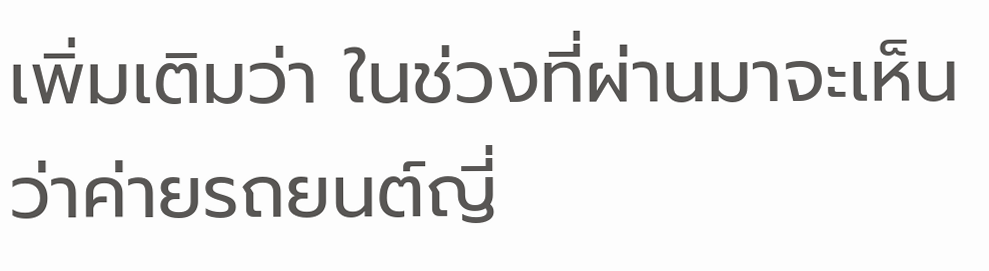เพิ่มเติมว่า ในช่วงที่ผ่านมาจะเห็นว่าค่ายรถยนต์ญี่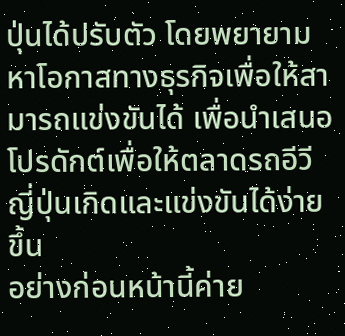ปุ่นได้ปรับตัว โดยพยายามหาโอกาสทางธุรกิจเพื่อให้สามารถแข่งขันได้ เพื่อนำเสนอโปรดักต์เพื่อให้ตลาดรถอีวีญี่ปุ่นเกิดและแข่งขันได้ง่ายขึ้น
อย่างก่อนหน้านี้ค่าย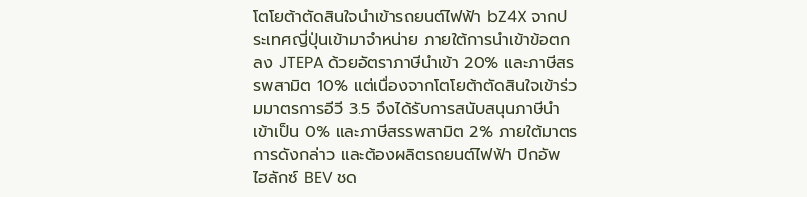โตโยต้าตัดสินใจนำเข้ารถยนต์ไฟฟ้า bZ4X จากประเทศญี่ปุ่นเข้ามาจำหน่าย ภายใต้การนำเข้าข้อตกลง JTEPA ด้วยอัตราภาษีนำเข้า 20% และภาษีสรรพสามิต 10% แต่เนื่องจากโตโยต้าตัดสินใจเข้าร่วมมาตรการอีวี 3.5 จึงได้รับการสนับสนุนภาษีนำเข้าเป็น 0% และภาษีสรรพสามิต 2% ภายใต้มาตรการดังกล่าว และต้องผลิตรถยนต์ไฟฟ้า ปิกอัพ ไฮลักซ์ BEV ชด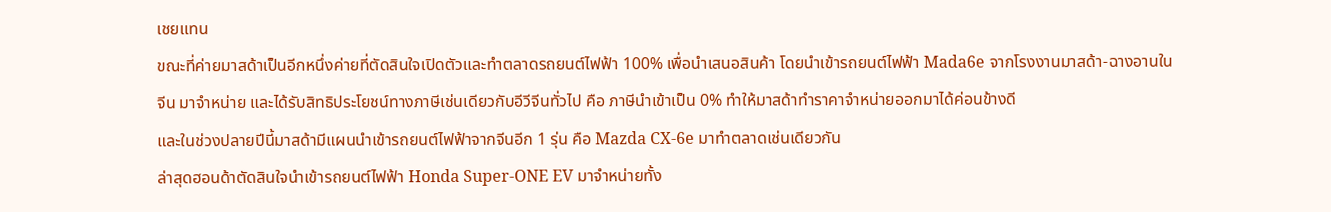เชยแทน
ขณะที่ค่ายมาสด้าเป็นอีกหนึ่งค่ายที่ตัดสินใจเปิดตัวและทำตลาดรถยนต์ไฟฟ้า 100% เพื่อนำเสนอสินค้า โดยนำเข้ารถยนต์ไฟฟ้า Mada6e จากโรงงานมาสด้า-ฉางอานในจีน มาจำหน่าย และได้รับสิทธิประโยชน์ทางภาษีเช่นเดียวกับอีวีจีนทั่วไป คือ ภาษีนำเข้าเป็น 0% ทำให้มาสด้าทำราคาจำหน่ายออกมาได้ค่อนข้างดี
และในช่วงปลายปีนี้มาสด้ามีแผนนำเข้ารถยนต์ไฟฟ้าจากจีนอีก 1 รุ่น คือ Mazda CX-6e มาทำตลาดเช่นเดียวกัน
ล่าสุดฮอนด้าตัดสินใจนำเข้ารถยนต์ไฟฟ้า Honda Super-ONE EV มาจำหน่ายทั้ง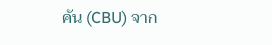คัน (CBU) จาก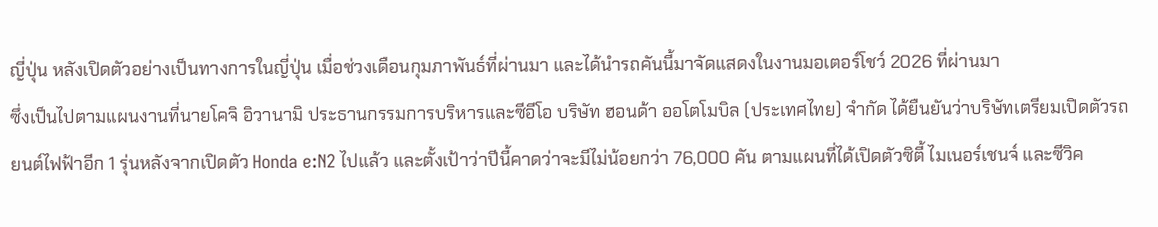ญี่ปุ่น หลังเปิดตัวอย่างเป็นทางการในญี่ปุ่น เมื่อช่วงเดือนกุมภาพันธ์ที่ผ่านมา และได้นำรถคันนี้มาจัดแสดงในงานมอเตอร์โชว์ 2026 ที่ผ่านมา
ซึ่งเป็นไปตามแผนงานที่นายโคจิ อิวานามิ ประธานกรรมการบริหารและซีอีโอ บริษัท ฮอนด้า ออโตโมบิล (ประเทศไทย) จำกัด ได้ยืนยันว่าบริษัทเตรียมเปิดตัวรถยนต์ไฟฟ้าอีก 1 รุ่นหลังจากเปิดตัว Honda e:N2 ไปแล้ว และตั้งเป้าว่าปีนี้คาดว่าจะมีไม่น้อยกว่า 76,000 คัน ตามแผนที่ได้เปิดตัวซิตี้ ไมเนอร์เชนจ์ และซีวิค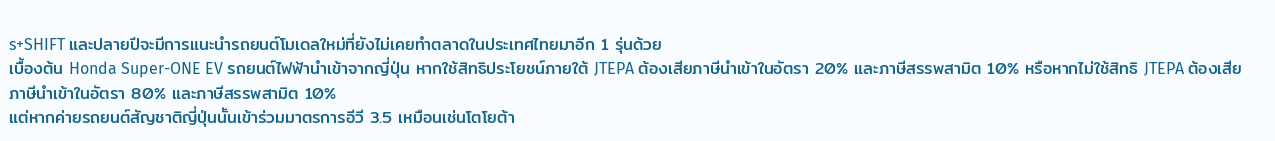s+SHIFT และปลายปีจะมีการแนะนำรถยนต์โมเดลใหม่ที่ยังไม่เคยทำตลาดในประเทศไทยมาอีก 1 รุ่นด้วย
เบื้องต้น Honda Super-ONE EV รถยนต์ไฟฟ้านำเข้าจากญี่ปุ่น หากใช้สิทธิประโยชน์ภายใต้ JTEPA ต้องเสียภาษีนำเข้าในอัตรา 20% และภาษีสรรพสามิต 10% หรือหากไม่ใช้สิทธิ JTEPA ต้องเสียภาษีนำเข้าในอัตรา 80% และภาษีสรรพสามิต 10%
แต่หากค่ายรถยนต์สัญชาติญี่ปุ่นนั้นเข้าร่วมมาตรการอีวี 3.5 เหมือนเช่นโตโยต้า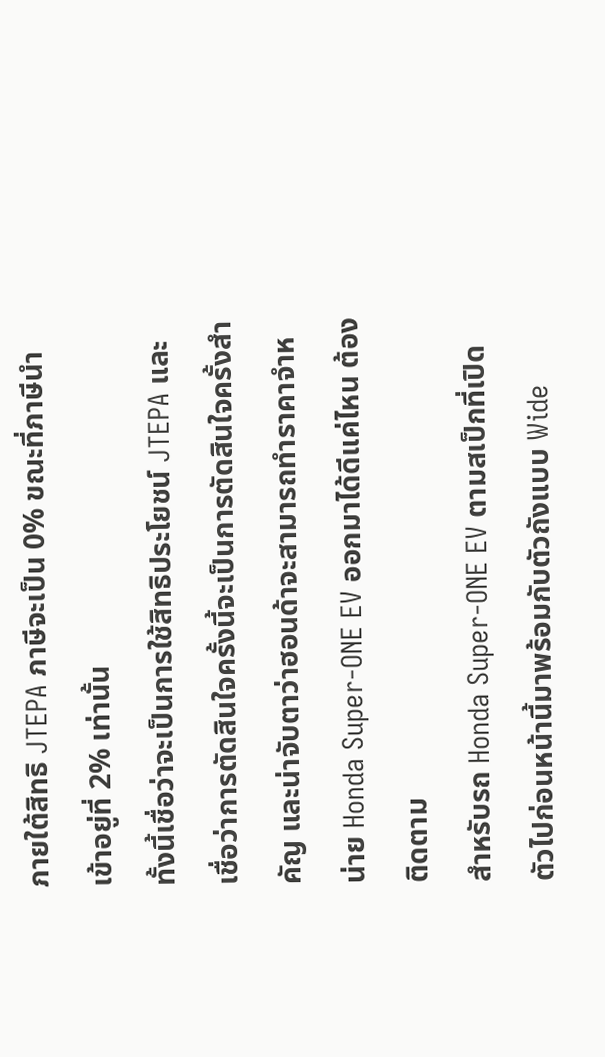ภายใต้สิทธิ JTEPA ภาษีจะเป็น 0% ขณะที่ภาษีนำเข้าอยู่ที่ 2% เท่านั้น
ทั้งนี้เชื่อว่าจะเป็นการใช้สิทธิประโยชน์ JTEPA และเชื่อว่าการตัดสินใจครั้งนี้จะเป็นการตัดสินใจครั้งสำคัญ และน่าจับตาว่าฮอนด้าจะสามารถทำราคาจำหน่าย Honda Super-ONE EV ออกมาได้ดีแค่ไหน ต้องติดตาม
สำหรับรถ Honda Super-ONE EV ตามสเป็กที่เปิดตัวไปก่อนหน้านี้มาพร้อมกับตัวถังแบบ Wide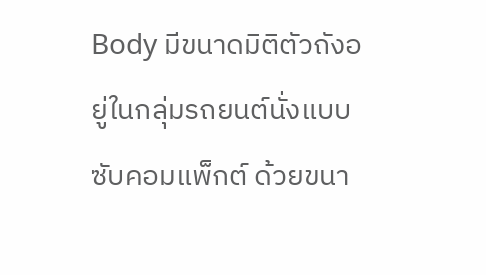Body มีขนาดมิติตัวถังอยู่ในกลุ่มรถยนต์นั่งแบบซับคอมแพ็กต์ ด้วยขนา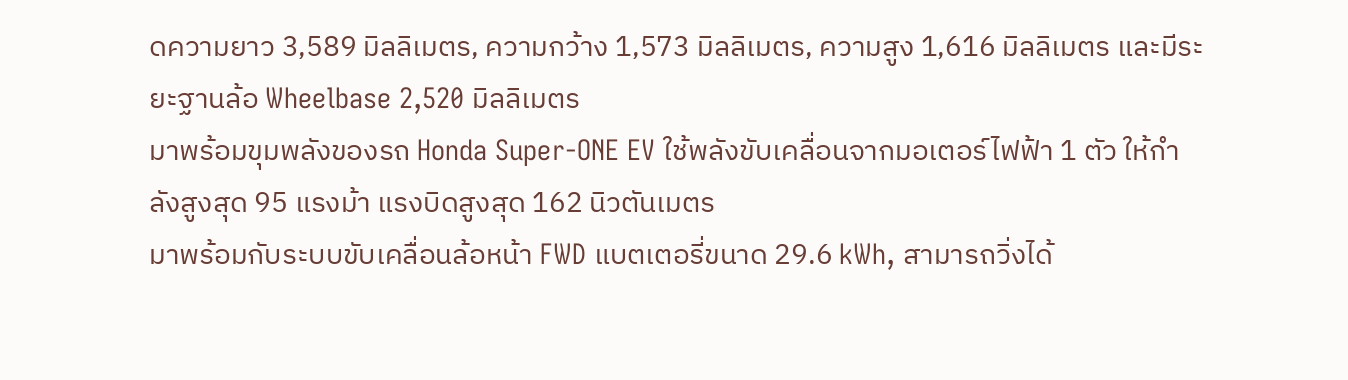ดความยาว 3,589 มิลลิเมตร, ความกว้าง 1,573 มิลลิเมตร, ความสูง 1,616 มิลลิเมตร และมีระยะฐานล้อ Wheelbase 2,520 มิลลิเมตร
มาพร้อมขุมพลังของรถ Honda Super-ONE EV ใช้พลังขับเคลื่อนจากมอเตอร์ไฟฟ้า 1 ตัว ให้กำลังสูงสุด 95 แรงม้า แรงบิดสูงสุด 162 นิวตันเมตร
มาพร้อมกับระบบขับเคลื่อนล้อหน้า FWD แบตเตอรี่ขนาด 29.6 kWh, สามารถวิ่งได้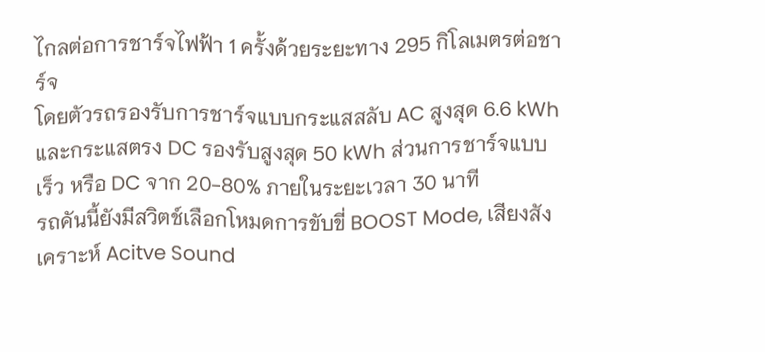ไกลต่อการชาร์จไฟฟ้า 1 ครั้งด้วยระยะทาง 295 กิโลเมตรต่อชาร์จ
โดยตัวรถรองรับการชาร์จแบบกระแสสลับ AC สูงสุด 6.6 kWh และกระแสตรง DC รองรับสูงสุด 50 kWh ส่วนการชาร์จแบบเร็ว หรือ DC จาก 20-80% ภายในระยะเวลา 30 นาที
รถคันนี้ยังมีสวิตช์เลือกโหมดการขับขี่ BOOST Mode, เสียงสังเคราะห์ Acitve Sound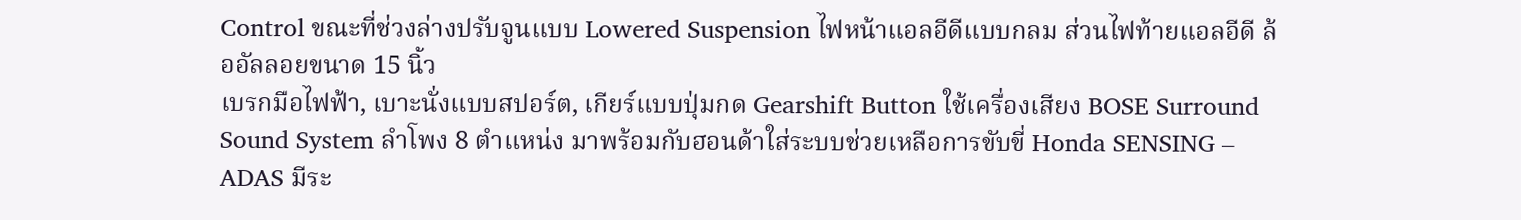Control ขณะที่ช่วงล่างปรับจูนแบบ Lowered Suspension ไฟหน้าแอลอีดีแบบกลม ส่วนไฟท้ายแอลอีดี ล้ออัลลอยขนาด 15 นิ้ว
เบรกมือไฟฟ้า, เบาะนั่งแบบสปอร์ต, เกียร์แบบปุ่มกด Gearshift Button ใช้เครื่องเสียง BOSE Surround Sound System ลำโพง 8 ตำแหน่ง มาพร้อมกับฮอนด้าใส่ระบบช่วยเหลือการขับขี่ Honda SENSING – ADAS มีระ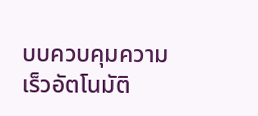บบควบคุมความเร็วอัตโนมัติ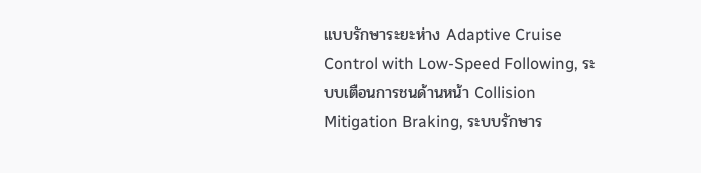แบบรักษาระยะห่าง Adaptive Cruise Control with Low-Speed Following, ระบบเตือนการชนด้านหน้า Collision Mitigation Braking, ระบบรักษาร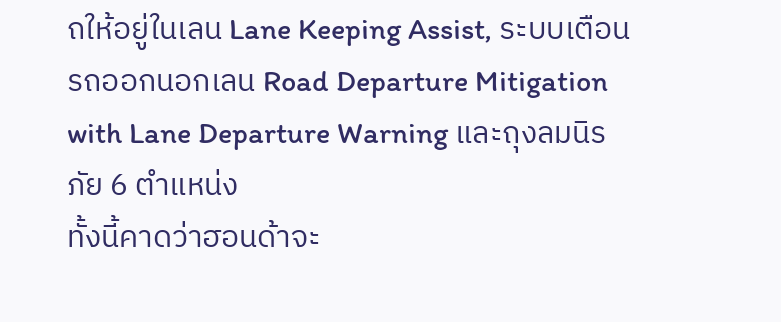ถให้อยู่ในเลน Lane Keeping Assist, ระบบเตือนรถออกนอกเลน Road Departure Mitigation with Lane Departure Warning และถุงลมนิรภัย 6 ตำแหน่ง
ทั้งนี้คาดว่าฮอนด้าจะ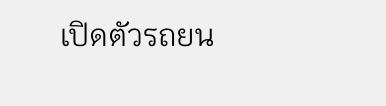เปิดตัวรถยน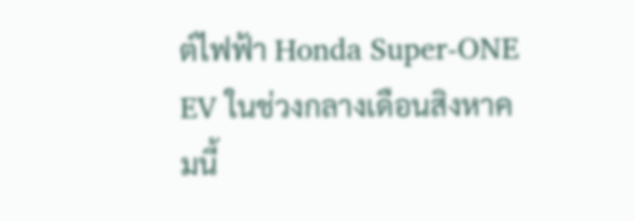ต์ไฟฟ้า Honda Super-ONE EV ในช่วงกลางเดือนสิงหาคมนี้